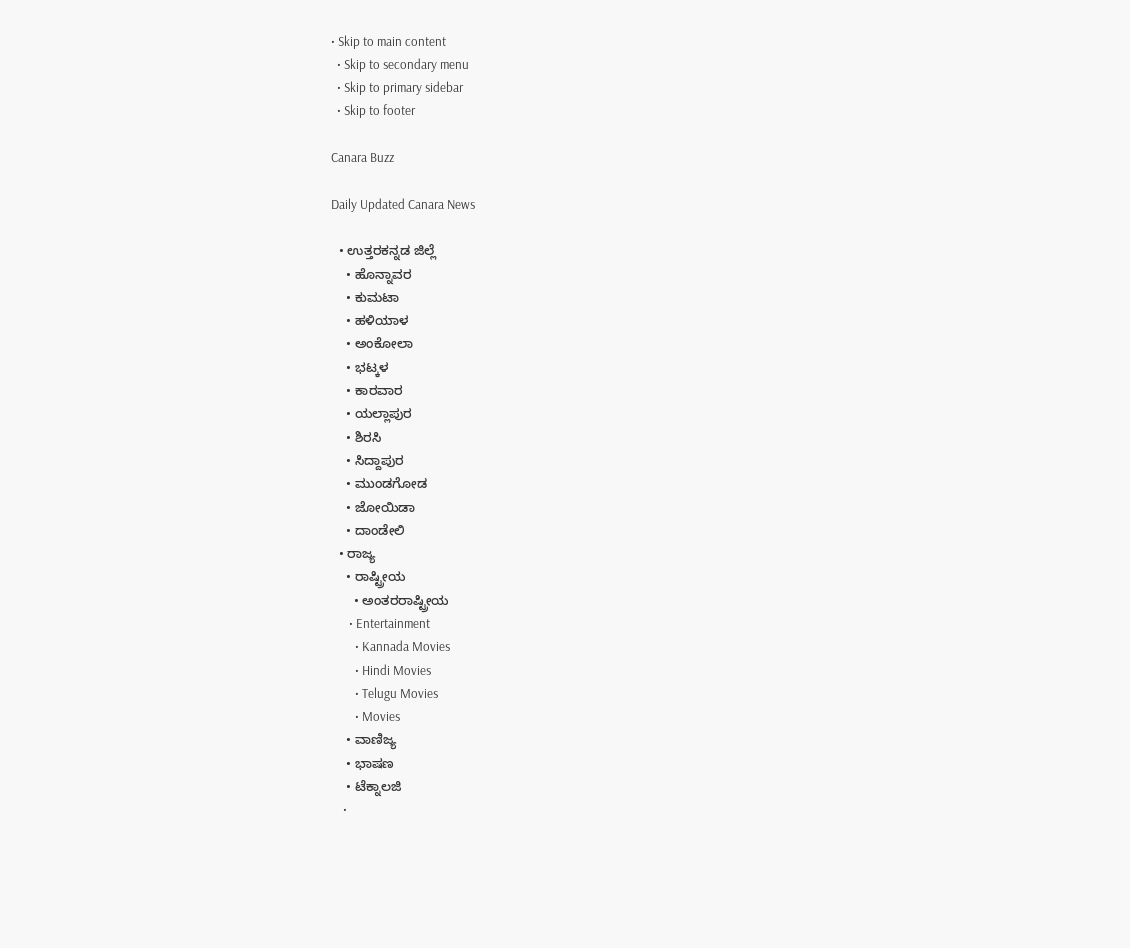• Skip to main content
  • Skip to secondary menu
  • Skip to primary sidebar
  • Skip to footer

Canara Buzz

Daily Updated Canara News

  • ಉತ್ತರಕನ್ನಡ ಜಿಲ್ಲೆ
    • ಹೊನ್ನಾವರ
    • ಕುಮಟಾ
    • ಹಳಿಯಾಳ
    • ಅಂಕೋಲಾ
    • ಭಟ್ಕಳ
    • ಕಾರವಾರ
    • ಯಲ್ಲಾಪುರ
    • ಶಿರಸಿ
    • ಸಿದ್ದಾಪುರ
    • ಮುಂಡಗೋಡ
    • ಜೋಯಿಡಾ
    • ದಾಂಡೇಲಿ
  • ರಾಜ್ಯ
    • ರಾಷ್ಟ್ರೀಯ
      • ಅಂತರರಾಷ್ಟ್ರೀಯ
      • Entertainment
        • Kannada Movies
        • Hindi Movies
        • Telugu Movies
        • Movies
    • ವಾಣಿಜ್ಯ
    • ಭಾಷಣ
    • ಟೆಕ್ನಾಲಜಿ
    •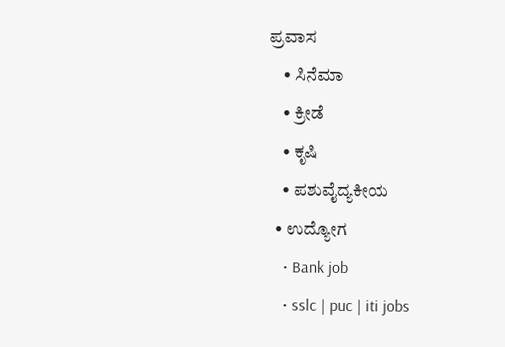ಪ್ರವಾಸ
    • ಸಿನೆಮಾ
    • ಕ್ರೀಡೆ
    • ಕೃಷಿ
    • ಪಶುವೈದ್ಯಕೀಯ
  • ಉದ್ಯೋಗ
    • Bank job
    • sslc | puc | iti jobs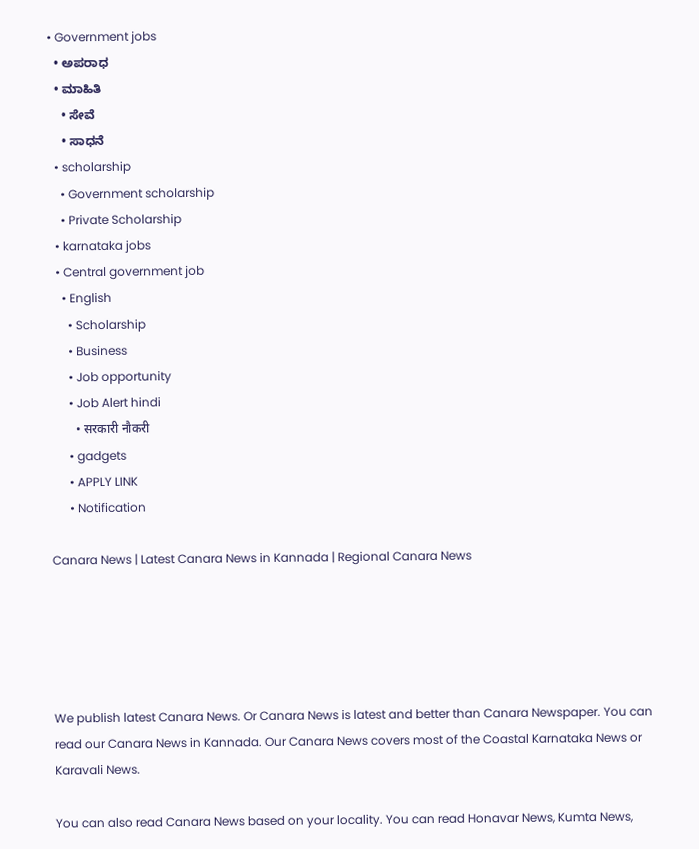• Government jobs
  • ಅಪರಾಧ
  • ಮಾಹಿತಿ
    • ಸೇವೆ
    • ಸಾಧನೆ
  • scholarship
    • Government scholarship
    • Private Scholarship
  • karnataka jobs
  • Central government job
    • English
      • Scholarship
      • Business
      • Job opportunity
      • Job Alert hindi
        • सरकारी नौकरी
      • gadgets
      • APPLY LINK
      • Notification

Canara News | Latest Canara News in Kannada | Regional Canara News





We publish latest Canara News. Or Canara News is latest and better than Canara Newspaper. You can read our Canara News in Kannada. Our Canara News covers most of the Coastal Karnataka News or Karavali News.

You can also read Canara News based on your locality. You can read Honavar News, Kumta News,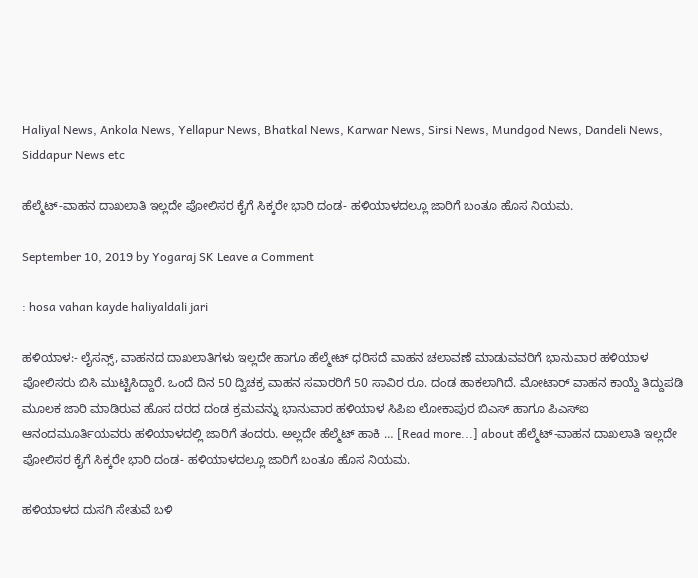Haliyal News, Ankola News, Yellapur News, Bhatkal News, Karwar News, Sirsi News, Mundgod News, Dandeli News, Siddapur News etc

ಹೆಲ್ಮೆಟ್-ವಾಹನ ದಾಖಲಾತಿ ಇಲ್ಲದೇ ಪೋಲಿಸರ ಕೈಗೆ ಸಿಕ್ಕರೇ ಭಾರಿ ದಂಡ- ಹಳಿಯಾಳದಲ್ಲೂ ಜಾರಿಗೆ ಬಂತೂ ಹೊಸ ನಿಯಮ.

September 10, 2019 by Yogaraj SK Leave a Comment

: hosa vahan kayde haliyaldali jari

ಹಳಿಯಾಳ:- ಲೈಸನ್ಸ್, ವಾಹನದ ದಾಖಲಾತಿಗಳು ಇಲ್ಲದೇ ಹಾಗೂ ಹೆಲ್ಮೇಟ್ ಧರಿಸದೆ ವಾಹನ ಚಲಾವಣೆ ಮಾಡುವವರಿಗೆ ಭಾನುವಾರ ಹಳಿಯಾಳ ಪೋಲಿಸರು ಬಿಸಿ ಮುಟ್ಟಿಸಿದ್ದಾರೆ. ಒಂದೆ ದಿನ 50 ದ್ವಿಚಕ್ರ ವಾಹನ ಸವಾರರಿಗೆ 50 ಸಾವಿರ ರೂ. ದಂಡ ಹಾಕಲಾಗಿದೆ. ಮೋಟಾರ್ ವಾಹನ ಕಾಯ್ದೆ ತಿದ್ದುಪಡಿ ಮೂಲಕ ಜಾರಿ ಮಾಡಿರುವ ಹೊಸ ದರದ ದಂಡ ಕ್ರಮವನ್ನು ಭಾನುವಾರ ಹಳಿಯಾಳ ಸಿಪಿಐ ಲೋಕಾಪುರ ಬಿಎಸ್ ಹಾಗೂ ಪಿಎಸ್‍ಐ ಆನಂದಮೂರ್ತಿಯವರು ಹಳಿಯಾಳದಲ್ಲಿ ಜಾರಿಗೆ ತಂದರು. ಅಲ್ಲದೇ ಹೆಲ್ಮೆಟ್ ಹಾಕಿ … [Read more...] about ಹೆಲ್ಮೆಟ್-ವಾಹನ ದಾಖಲಾತಿ ಇಲ್ಲದೇ ಪೋಲಿಸರ ಕೈಗೆ ಸಿಕ್ಕರೇ ಭಾರಿ ದಂಡ- ಹಳಿಯಾಳದಲ್ಲೂ ಜಾರಿಗೆ ಬಂತೂ ಹೊಸ ನಿಯಮ.

ಹಳಿಯಾಳದ ದುಸಗಿ ಸೇತುವೆ ಬಳಿ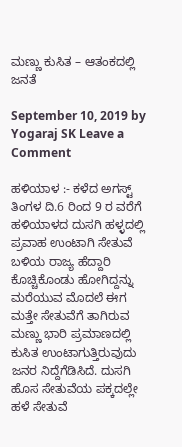ಮಣ್ಣು ಕುಸಿತ – ಆತಂಕದಲ್ಲಿ ಜನತೆ

September 10, 2019 by Yogaraj SK Leave a Comment

ಹಳಿಯಾಳ :- ಕಳೆದ ಅಗಸ್ಟ್ ತಿಂಗಳ ದಿ.6 ರಿಂದ 9 ರ ವರೆಗೆ ಹಳಿಯಾಳದ ದುಸಗಿ ಹಳ್ಳದಲ್ಲಿ ಪ್ರವಾಹ ಉಂಟಾಗಿ ಸೇತುವೆ ಬಳಿಯ ರಾಜ್ಯ ಹೆದ್ದಾರಿ ಕೊಚ್ಚಿಕೊಂಡು ಹೋಗಿದ್ದನ್ನು ಮರೆಯುವ ಮೊದಲೆ ಈಗ ಮತ್ತೇ ಸೇತುವೆಗೆ ತಾಗಿರುವ ಮಣ್ಣು ಭಾರಿ ಪ್ರಮಾಣದಲ್ಲಿ ಕುಸಿತ ಉಂಟಾಗುತ್ತಿರುವುದು ಜನರ ನಿದ್ದೆಗೆಡಿಸಿದೆ. ದುಸಗಿ ಹೊಸ ಸೇತುವೆಯ ಪಕ್ಕದಲ್ಲೇ ಹಳೆ ಸೇತುವೆ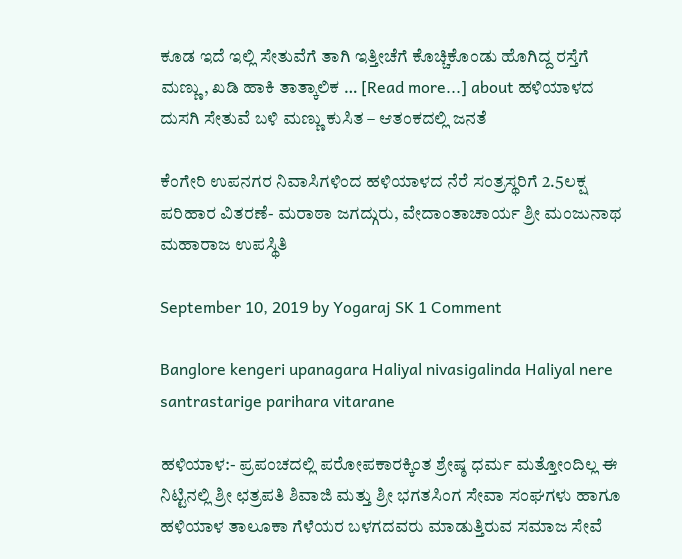ಕೂಡ ಇದೆ ಇಲ್ಲಿ ಸೇತುವೆಗೆ ತಾಗಿ ಇತ್ತೀಚೆಗೆ ಕೊಚ್ಚಿಕೊಂಡು ಹೊಗಿದ್ದ ರಸ್ತೆಗೆ ಮಣ್ಣು, ಖಡಿ ಹಾಕಿ ತಾತ್ಕಾಲಿಕ … [Read more...] about ಹಳಿಯಾಳದ ದುಸಗಿ ಸೇತುವೆ ಬಳಿ ಮಣ್ಣು ಕುಸಿತ – ಆತಂಕದಲ್ಲಿ ಜನತೆ

ಕೆಂಗೇರಿ ಉಪನಗರ ನಿವಾಸಿಗಳಿಂದ ಹಳಿಯಾಳದ ನೆರೆ ಸಂತ್ರಸ್ಥರಿಗೆ 2.5ಲಕ್ಷ ಪರಿಹಾರ ವಿತರಣೆ- ಮರಾಠಾ ಜಗದ್ಗುರು, ವೇದಾಂತಾಚಾರ್ಯ ಶ್ರೀ ಮಂಜುನಾಥ ಮಹಾರಾಜ ಉಪಸ್ಥಿತಿ

September 10, 2019 by Yogaraj SK 1 Comment

Banglore kengeri upanagara Haliyal nivasigalinda Haliyal nere santrastarige parihara vitarane

ಹಳಿಯಾಳ:- ಪ್ರಪಂಚದಲ್ಲಿ ಪರೋಪಕಾರಕ್ಕಿಂತ ಶ್ರೇಷ್ಠ ಧರ್ಮ ಮತ್ತೋಂದಿಲ್ಲ ಈ ನಿಟ್ಟಿನಲ್ಲಿ ಶ್ರೀ ಛತ್ರಪತಿ ಶಿವಾಜಿ ಮತ್ತು ಶ್ರೀ ಭಗತಸಿಂಗ ಸೇವಾ ಸಂಘಗಳು ಹಾಗೂ ಹಳಿಯಾಳ ತಾಲೂಕಾ ಗೆಳೆಯರ ಬಳಗದವರು ಮಾಡುತ್ತಿರುವ ಸಮಾಜ ಸೇವೆ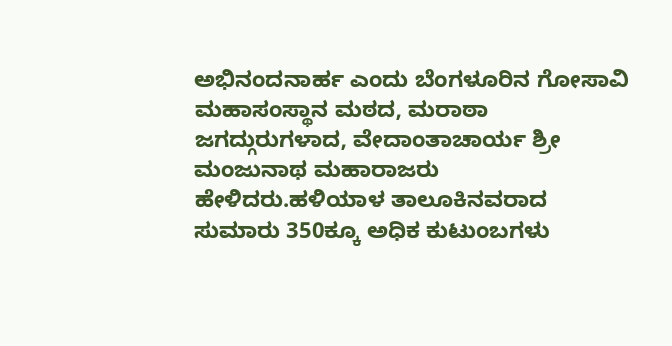ಅಭಿನಂದನಾರ್ಹ ಎಂದು ಬೆಂಗಳೂರಿನ ಗೋಸಾವಿ ಮಹಾಸಂಸ್ಥಾನ ಮಠದ, ಮರಾಠಾ ಜಗದ್ಗುರುಗಳಾದ, ವೇದಾಂತಾಚಾರ್ಯ ಶ್ರೀ ಮಂಜುನಾಥ ಮಹಾರಾಜರು ಹೇಳಿದರು.ಹಳಿಯಾಳ ತಾಲೂಕಿನವರಾದ ಸುಮಾರು 350ಕ್ಕೂ ಅಧಿಕ ಕುಟುಂಬಗಳು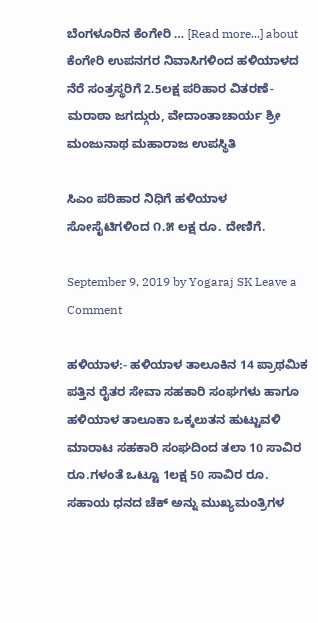ಬೆಂಗಳೂರಿನ ಕೆಂಗೇರಿ … [Read more...] about ಕೆಂಗೇರಿ ಉಪನಗರ ನಿವಾಸಿಗಳಿಂದ ಹಳಿಯಾಳದ ನೆರೆ ಸಂತ್ರಸ್ಥರಿಗೆ 2.5ಲಕ್ಷ ಪರಿಹಾರ ವಿತರಣೆ- ಮರಾಠಾ ಜಗದ್ಗುರು, ವೇದಾಂತಾಚಾರ್ಯ ಶ್ರೀ ಮಂಜುನಾಥ ಮಹಾರಾಜ ಉಪಸ್ಥಿತಿ

ಸಿಎಂ ಪರಿಹಾರ ನಿಧಿಗೆ ಹಳಿಯಾಳ ಸೋಸೈಟಿಗಳಿಂದ ೧.೫ ಲಕ್ಷ ರೂ. ದೇಣಿಗೆ.

September 9, 2019 by Yogaraj SK Leave a Comment

ಹಳಿಯಾಳ:- ಹಳಿಯಾಳ ತಾಲೂಕಿನ 14 ಪ್ರಾಥಮಿಕ ಪತ್ತಿನ ರೈತರ ಸೇವಾ ಸಹಕಾರಿ ಸಂಘಗಳು ಹಾಗೂ ಹಳಿಯಾಳ ತಾಲೂಕಾ ಒಕ್ಕಲುತನ ಹುಟ್ಟುವಳಿ ಮಾರಾಟ ಸಹಕಾರಿ ಸಂಘದಿಂದ ತಲಾ 10 ಸಾವಿರ ರೂ.ಗಳಂತೆ ಒಟ್ಟೂ 1ಲಕ್ಷ 50 ಸಾವಿರ ರೂ. ಸಹಾಯ ಧನದ ಚೆಕ್ ಅನ್ನು ಮುಖ್ಯಮಂತ್ರಿಗಳ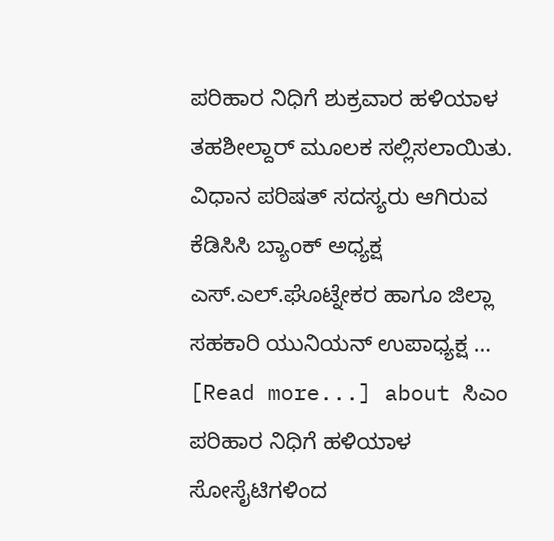ಪರಿಹಾರ ನಿಧಿಗೆ ಶುಕ್ರವಾರ ಹಳಿಯಾಳ ತಹಶೀಲ್ದಾರ್ ಮೂಲಕ ಸಲ್ಲಿಸಲಾಯಿತು. ವಿಧಾನ ಪರಿಷತ್ ಸದಸ್ಯರು ಆಗಿರುವ ಕೆಡಿಸಿಸಿ ಬ್ಯಾಂಕ್ ಅಧ್ಯಕ್ಷ ಎಸ್.ಎಲ್.ಘೊಟ್ನೇಕರ ಹಾಗೂ ಜಿಲ್ಲಾ ಸಹಕಾರಿ ಯುನಿಯನ್ ಉಪಾಧ್ಯಕ್ಷ … [Read more...] about ಸಿಎಂ ಪರಿಹಾರ ನಿಧಿಗೆ ಹಳಿಯಾಳ ಸೋಸೈಟಿಗಳಿಂದ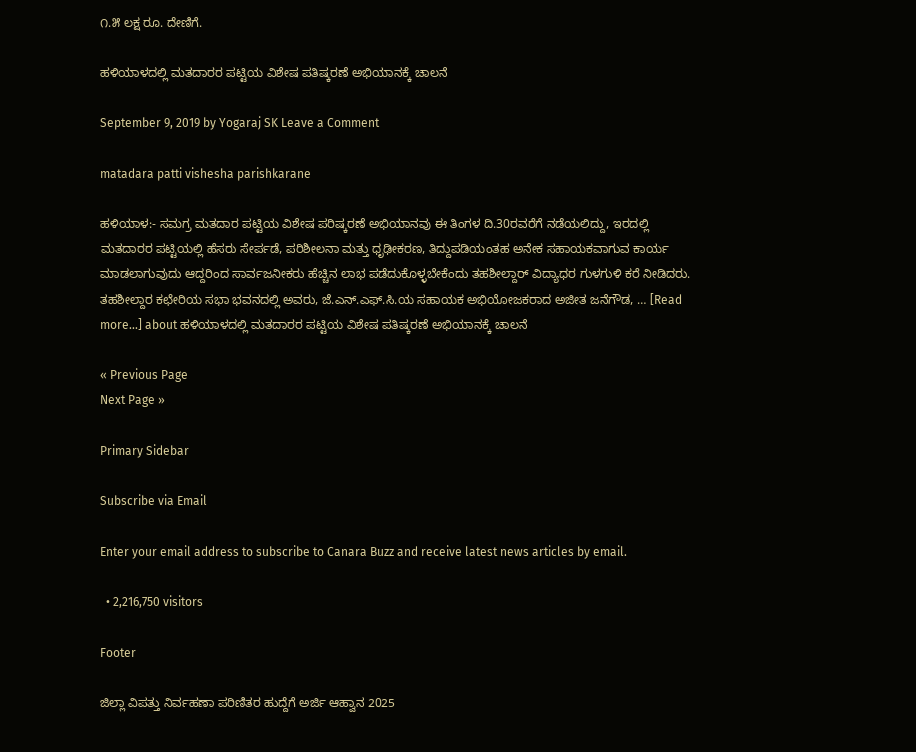೧.೫ ಲಕ್ಷ ರೂ. ದೇಣಿಗೆ.

ಹಳಿಯಾಳದಲ್ಲಿ ಮತದಾರರ ಪಟ್ಟಿಯ ವಿಶೇಷ ಪತಿಷ್ಕರಣೆ ಅಭಿಯಾನಕ್ಕೆ ಚಾಲನೆ

September 9, 2019 by Yogaraj SK Leave a Comment

matadara patti vishesha parishkarane

ಹಳಿಯಾಳ:- ಸಮಗ್ರ ಮತದಾರ ಪಟ್ಟಿಯ ವಿಶೇಷ ಪರಿಷ್ಕರಣೆ ಅಭಿಯಾನವು ಈ ತಿಂಗಳ ದಿ.30ರವರೆಗೆ ನಡೆಯಲಿದ್ದು, ಇರದಲ್ಲಿ ಮತದಾರರ ಪಟ್ಟಿಯಲ್ಲಿ ಹೆಸರು ಸೇರ್ಪಡೆ, ಪರಿಶೀಲನಾ ಮತ್ತು ಧೃಢೀಕರಣ, ತಿದ್ದುಪಡಿಯಂತಹ ಅನೇಕ ಸಹಾಯಕವಾಗುವ ಕಾರ್ಯ ಮಾಡಲಾಗುವುದು ಆದ್ದರಿಂದ ಸಾರ್ವಜನೀಕರು ಹೆಚ್ಚಿನ ಲಾಭ ಪಡೆದುಕೊಳ್ಳಬೇಕೆಂದು ತಹಶೀಲ್ದಾರ್ ವಿದ್ಯಾಧರ ಗುಳಗುಳಿ ಕರೆ ನೀಡಿದರು. ತಹಶೀಲ್ದಾರ ಕಛೇರಿಯ ಸಭಾ ಭವನದಲ್ಲಿ ಅವರು, ಜೆ.ಎನ್.ಎಫ್.ಸಿ.ಯ ಸಹಾಯಕ ಅಭಿಯೋಜಕರಾದ ಅಜೀತ ಜನೆಗೌಡ, … [Read more...] about ಹಳಿಯಾಳದಲ್ಲಿ ಮತದಾರರ ಪಟ್ಟಿಯ ವಿಶೇಷ ಪತಿಷ್ಕರಣೆ ಅಭಿಯಾನಕ್ಕೆ ಚಾಲನೆ

« Previous Page
Next Page »

Primary Sidebar

Subscribe via Email

Enter your email address to subscribe to Canara Buzz and receive latest news articles by email.

  • 2,216,750 visitors

Footer

ಜಿಲ್ಲಾ ವಿಪತ್ತು ನಿರ್ವಹಣಾ ಪರಿಣಿತರ ಹುದ್ದೆಗೆ ಅರ್ಜಿ ಆಹ್ವಾನ 2025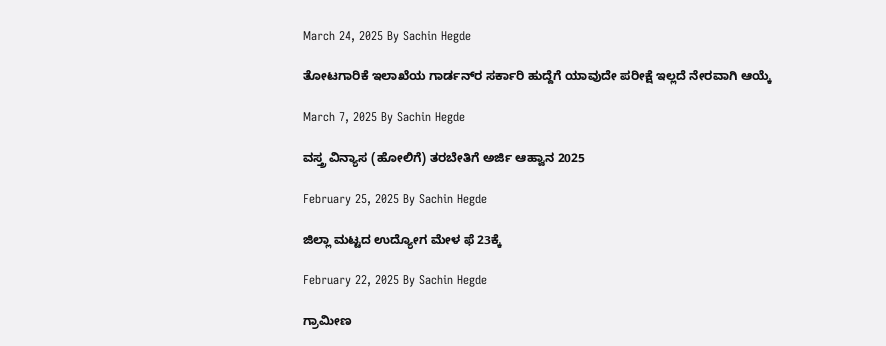March 24, 2025 By Sachin Hegde

ತೋಟಗಾರಿಕೆ ಇಲಾಖೆಯ ಗಾರ್ಡನ್‌ರ ಸರ್ಕಾರಿ ಹುದ್ದೆಗೆ ಯಾವುದೇ ಪರೀಕ್ಷೆ ಇಲ್ಲದೆ ನೇರವಾಗಿ ಆಯ್ಕೆ

March 7, 2025 By Sachin Hegde

ವಸ್ತ್ರ ವಿನ್ಯಾಸ (ಹೋಲಿಗೆ) ತರಬೇತಿಗೆ ಅರ್ಜಿ ಆಹ್ವಾನ 2025

February 25, 2025 By Sachin Hegde

ಜಿಲ್ಲಾ ಮಟ್ಟದ ಉದ್ಯೋಗ ಮೇಳ ಫೆ 23ಕ್ಕೆ

February 22, 2025 By Sachin Hegde

ಗ್ರಾಮೀಣ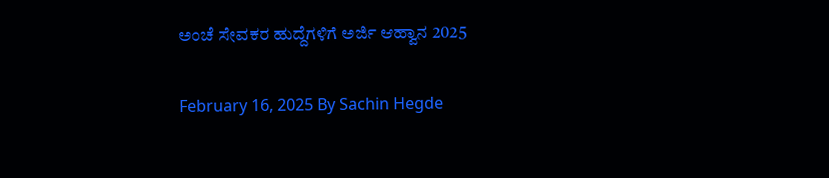ಅಂಚೆ ಸೇವಕರ ಹುದ್ದೆಗಳಿಗೆ ಅರ್ಜಿ ಆಹ್ವಾನ 2025

February 16, 2025 By Sachin Hegde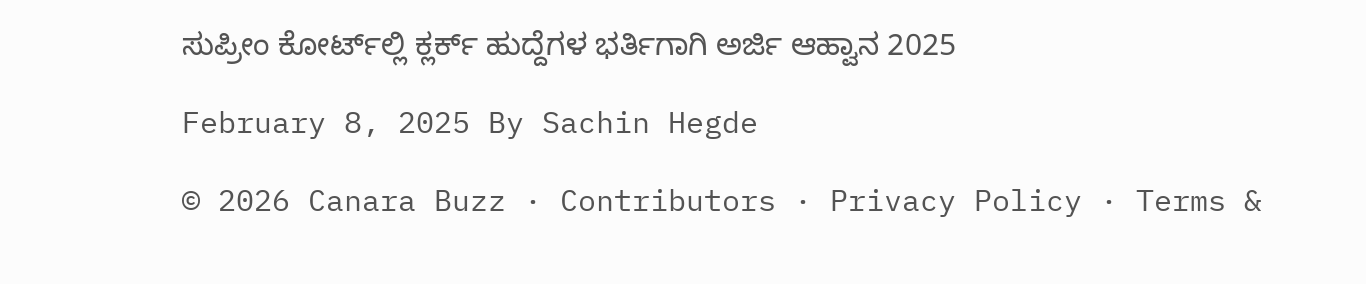ಸುಪ್ರೀಂ ಕೋರ್ಟ್‌ಲ್ಲಿ ಕ್ಲರ್ಕ್ ಹುದ್ದೆಗಳ ಭರ್ತಿಗಾಗಿ ಅರ್ಜಿ ಆಹ್ವಾನ 2025

February 8, 2025 By Sachin Hegde

© 2026 Canara Buzz · Contributors · Privacy Policy · Terms &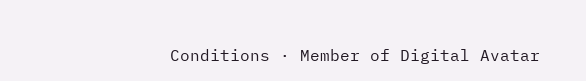Conditions · Member of Digital Avatar